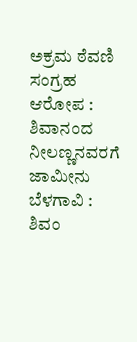ಅಕ್ರಮ ಠೆವಣಿ ಸಂಗ್ರಹ ಆರೋಪ : ಶಿವಾನಂದ ನೀಲಣ್ಣನವರಗೆ ಜಾಮೀನು
ಬೆಳಗಾವಿ : ಶಿವಂ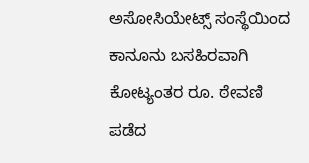ಅಸೋಸಿಯೇಟ್ಸ್ ಸಂಸ್ಥೆಯಿಂದ ಕಾನೂನು ಬಸಹಿರವಾಗಿ ಕೋಟ್ಯಂತರ ರೂ. ಠೇವಣಿ ಪಡೆದ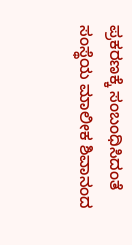ಪ್ರಕರಣಕ್ಕೆ ಸಂಬಂಧಿಸಿದಂತೆ ಸಂಸ್ಥೆಯ ಮಾಲೀಕ ಶಿವಾನಂದ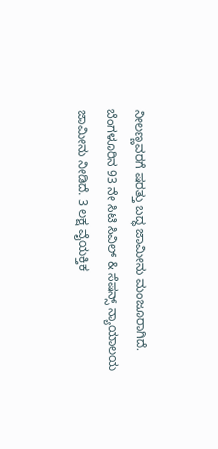ನೀಲಣ್ಣವರಗೆ ಷರತ್ತು ಬದ್ಧ ಜಾಮೀನು ಮಂಜೂರಾಗಿದೆ.
ಬೆಂಗಳೂರಿನ 93 ನೇ ಸಿಟಿ ಸಿವಿಲ್ & ಸೆಷನ್ಸ್ ನ್ಯಾಯಾಲಯ ಜಾಮೀನು ನೀಡಿದೆ. 3 ಲಕ್ಷ ವೈಯಕ್ತಿಕ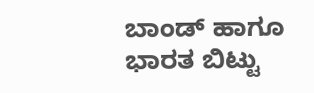ಬಾಂಡ್ ಹಾಗೂ ಭಾರತ ಬಿಟ್ಟು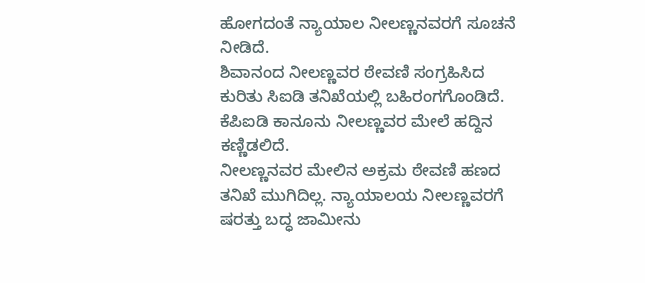ಹೋಗದಂತೆ ನ್ಯಾಯಾಲ ನೀಲಣ್ಣನವರಗೆ ಸೂಚನೆ ನೀಡಿದೆ.
ಶಿವಾನಂದ ನೀಲಣ್ಣವರ ಠೇವಣಿ ಸಂಗ್ರಹಿಸಿದ ಕುರಿತು ಸಿಐಡಿ ತನಿಖೆಯಲ್ಲಿ ಬಹಿರಂಗಗೊಂಡಿದೆ. ಕೆಪಿಐಡಿ ಕಾನೂನು ನೀಲಣ್ಣವರ ಮೇಲೆ ಹದ್ದಿನ ಕಣ್ಣಿಡಲಿದೆ.
ನೀಲಣ್ಣನವರ ಮೇಲಿನ ಅಕ್ರಮ ಠೇವಣಿ ಹಣದ ತನಿಖೆ ಮುಗಿದಿಲ್ಲ. ನ್ಯಾಯಾಲಯ ನೀಲಣ್ಣವರಗೆ ಷರತ್ತು ಬದ್ಧ ಜಾಮೀನು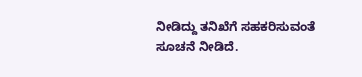ನೀಡಿದ್ದು ತನಿಖೆಗೆ ಸಹಕರಿಸುವಂತೆ ಸೂಚನೆ ನೀಡಿದೆ.